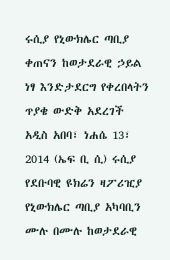ሩሲያ የኒውክሌር ጣቢያ ቀጠናን ከወታደራዊ ኃይል ነፃ እንድታደርግ የቀረበላትን ጥያቄ ውድቅ አደረገች
አዲስ አበባ፣ ነሐሴ 13፣ 2014 (ኤፍ ቢ ሲ) ሩሲያ የደቡባዊ ዩክሬን ዛፖሪዢያ የኒውክሌር ጣቢያ አካባቢን ሙሉ በሙሉ ከወታደራዊ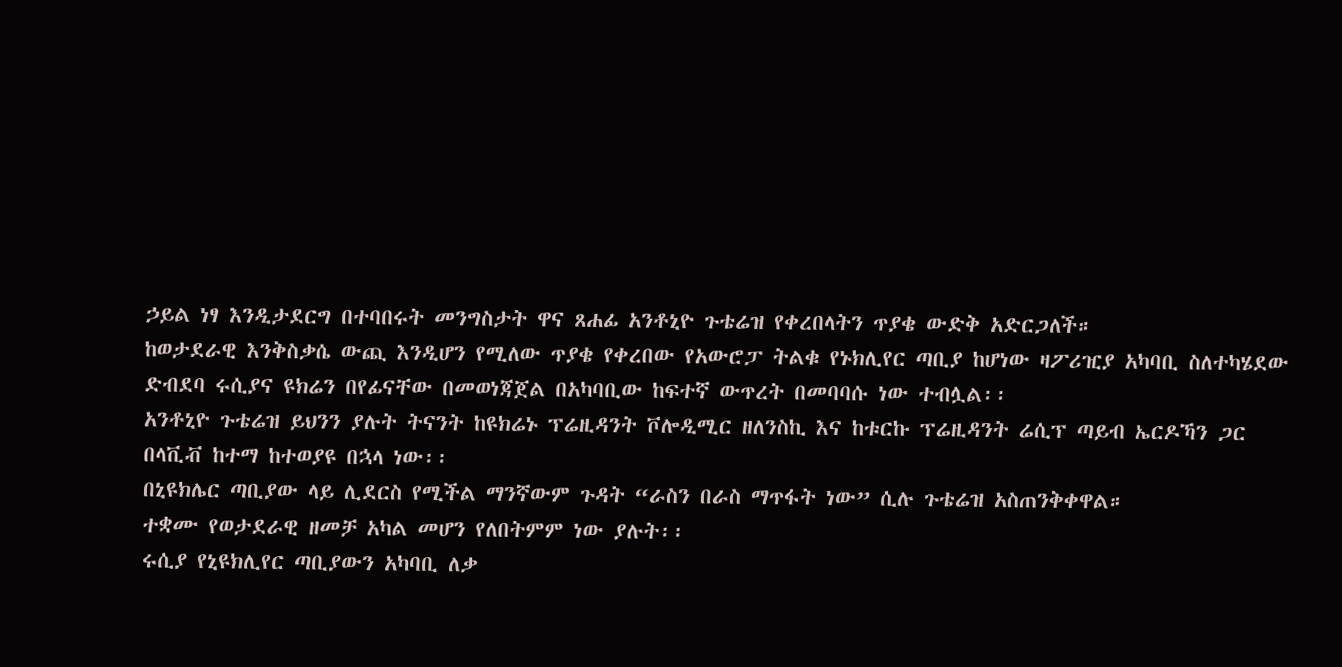ኃይል ነፃ እንዲታደርግ በተባበሩት መንግስታት ዋና ጸሐፊ አንቶኒዮ ጉቴሬዝ የቀረበላትን ጥያቄ ውድቅ አድርጋለች።
ከወታደራዊ እንቅስቃሴ ውጪ እንዲሆን የሚለው ጥያቄ የቀረበው የአውሮፓ ትልቁ የኑክሊየር ጣቢያ ከሆነው ዛፖሪዢያ አካባቢ ስለተካሄደው ድብደባ ሩሲያና ዩክሬን በየፊናቸው በመወነጃጀል በአካባቢው ከፍተኛ ውጥረት በመባባሱ ነው ተብሏል፡፡
አንቶኒዮ ጉቴሬዝ ይህንን ያሉት ትናንት ከዩክሬኑ ፕሬዚዳንት ቮሎዲሚር ዘለንስኪ እና ከቱርኩ ፕሬዚዳንት ሬሲፕ ጣይብ ኤርዶኻን ጋር በላቪቭ ከተማ ከተወያዩ በኋላ ነው፡፡
በኒዩክሌር ጣቢያው ላይ ሊደርስ የሚችል ማንኛውም ጉዳት “ራስን በራስ ማጥፋት ነው” ሲሉ ጉቴሬዝ አስጠንቅቀዋል።
ተቋሙ የወታደራዊ ዘመቻ አካል መሆን የለበትምም ነው ያሉት፡፡
ሩሲያ የኒዩክሊየር ጣቢያውን አካባቢ ለቃ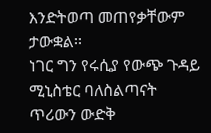እንድትወጣ መጠየቃቸውም ታውቋል፡፡
ነገር ግን የሩሲያ የውጭ ጉዳይ ሚኒስቴር ባለስልጣናት ጥሪውን ውድቅ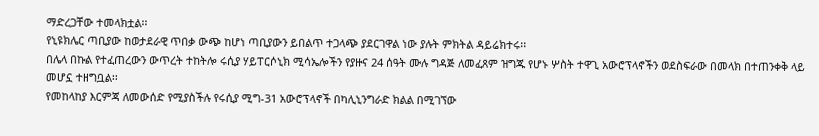ማድረጋቸው ተመላክቷል፡፡
የኒዩክሌር ጣቢያው ከወታደራዊ ጥበቃ ውጭ ከሆነ ጣቢያውን ይበልጥ ተጋላጭ ያደርገዋል ነው ያሉት ምክትል ዳይሬክተሩ፡፡
በሌላ በኩል የተፈጠረውን ውጥረት ተከትሎ ሩሲያ ሃይፐርሶኒክ ሚሳኤሎችን የያዙና 24 ሰዓት ሙሉ ግዳጅ ለመፈጸም ዝግጁ የሆኑ ሦስት ተዋጊ አውሮፕላኖችን ወደስፍራው በመላክ በተጠንቀቅ ላይ መሆኗ ተዘግቧል፡፡
የመከላከያ እርምጃ ለመውሰድ የሚያስችሉ የሩሲያ ሚግ-31 አውሮፕላኖች በካሊኒንግራድ ክልል በሚገኘው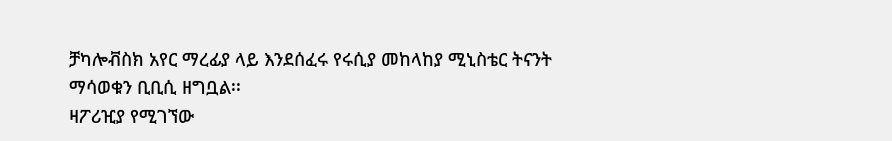ቻካሎቭስክ አየር ማረፊያ ላይ እንደሰፈሩ የሩሲያ መከላከያ ሚኒስቴር ትናንት ማሳወቁን ቢቢሲ ዘግቧል፡፡
ዛፖሪዢያ የሚገኘው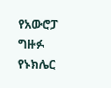የአውሮፓ ግዙፉ የኑክሌር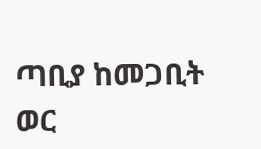ጣቢያ ከመጋቢት ወር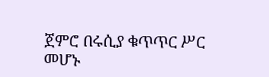ጀምሮ በሩሲያ ቁጥጥር ሥር መሆኑ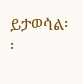ይታወሳል፡፡